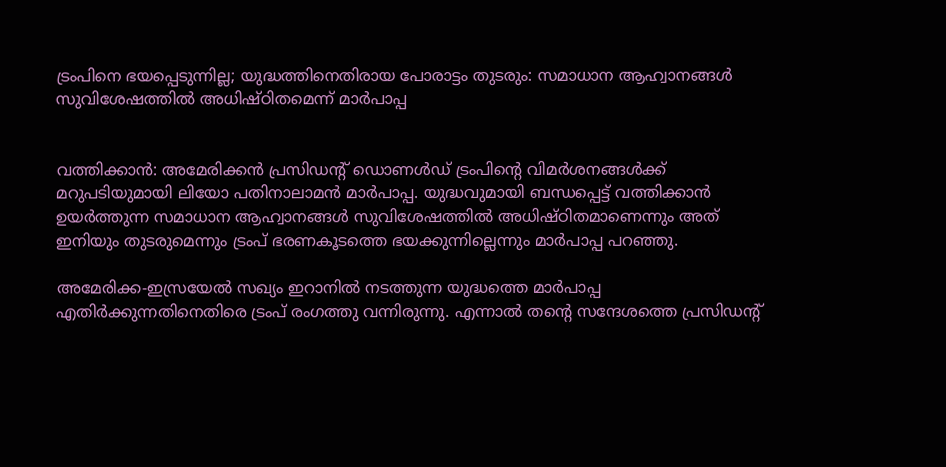ട്രംപിനെ ഭയപ്പെടുന്നില്ല; യുദ്ധത്തിനെതിരായ പോരാട്ടം തുടരും: സമാധാന ആഹ്വാനങ്ങള്‍ സുവിശേഷത്തില്‍ അധിഷ്ഠിതമെന്ന് മാര്‍പാപ്പ


വത്തിക്കാന്‍: അമേരിക്കന്‍ പ്രസിഡന്റ് ഡൊണള്‍ഡ് ട്രംപിന്റെ വിമര്‍ശനങ്ങള്‍ക്ക് മറുപടിയുമായി ലിയോ പതിനാലാമന്‍ മാര്‍പാപ്പ. യുദ്ധവുമായി ബന്ധപ്പെട്ട് വത്തിക്കാന്‍ ഉയര്‍ത്തുന്ന സമാധാന ആഹ്വാനങ്ങള്‍ സുവിശേഷത്തില്‍ അധിഷ്ഠിതമാണെന്നും അത് ഇനിയും തുടരുമെന്നും ട്രംപ് ഭരണകൂടത്തെ ഭയക്കുന്നില്ലെന്നും മാര്‍പാപ്പ പറഞ്ഞു.

അമേരിക്ക-ഇസ്രയേല്‍ സഖ്യം ഇറാനില്‍ നടത്തുന്ന യുദ്ധത്തെ മാര്‍പാപ്പ എതിര്‍ക്കുന്നതിനെതിരെ ട്രംപ് രംഗത്തു വന്നിരുന്നു. എന്നാല്‍ തന്റെ സന്ദേശത്തെ പ്രസിഡന്റ്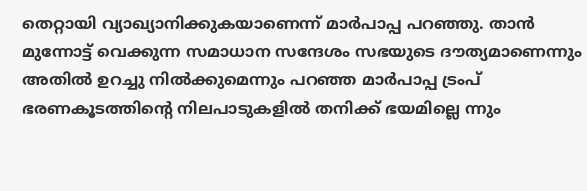തെറ്റായി വ്യാഖ്യാനിക്കുകയാണെന്ന് മാര്‍പാപ്പ പറഞ്ഞു. താന്‍ മുന്നോട്ട് വെക്കുന്ന സമാധാന സന്ദേശം സഭയുടെ ദൗത്യമാണെന്നും അതില്‍ ഉറച്ചു നില്‍ക്കുമെന്നും പറഞ്ഞ മാര്‍പാപ്പ ട്രംപ് ഭരണകൂടത്തിന്റെ നിലപാടുകളില്‍ തനിക്ക് ഭയമില്ലെ ന്നും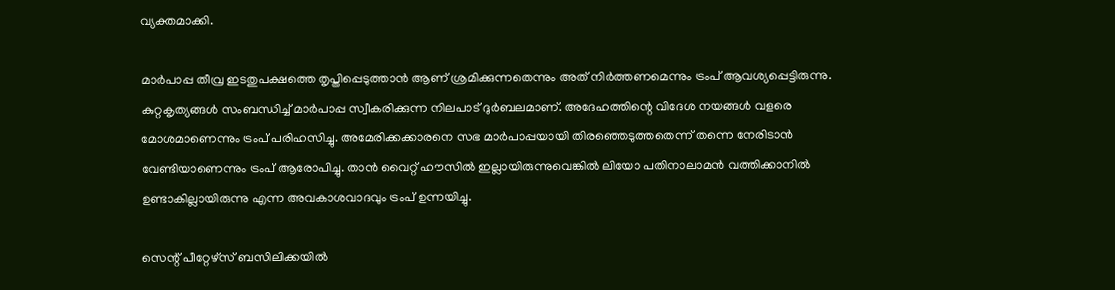വ്യക്തമാക്കി.

മാര്‍പാപ്പ തീവ്ര ഇടതുപക്ഷത്തെ തൃപ്തിപ്പെടുത്താന്‍ ആണ് ശ്രമിക്കുന്നതെന്നും അത് നിര്‍ത്തണമെന്നും ട്രംപ് ആവശ്യപ്പെട്ടിരുന്നു. കുറ്റകൃത്യങ്ങള്‍ സംബന്ധിച്ച് മാര്‍പാപ്പ സ്വീകരിക്കുന്ന നിലപാട് ദുര്‍ബലമാണ്. അദേഹത്തിന്റെ വിദേശ നയങ്ങള്‍ വളരെ മോശമാണെന്നും ട്രംപ് പരിഹസിച്ചു. അമേരിക്കക്കാരനെ സഭ മാര്‍പാപ്പയായി തിരഞ്ഞെടുത്തതെന്ന് തന്നെ നേരിടാന്‍ വേണ്ടിയാണെന്നും ട്രംപ് ആരോപിച്ചു. താന്‍ വൈറ്റ് ഹൗസില്‍ ഇല്ലായിരുന്നുവെങ്കില്‍ ലിയോ പതിനാലാമന്‍ വത്തിക്കാനില്‍ ഉണ്ടാകില്ലായിരുന്നു എന്ന അവകാശവാദവും ട്രംപ് ഉന്നയിച്ചു.

സെന്റ് പീറ്റേഴ്‌സ് ബസിലിക്കയില്‍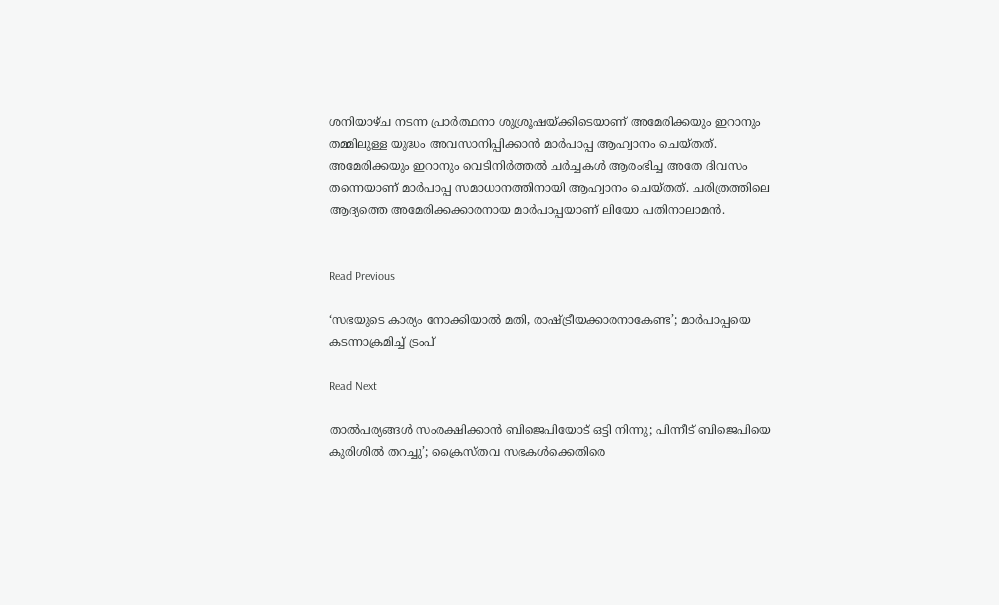ശനിയാഴ്ച നടന്ന പ്രാര്‍ത്ഥനാ ശുശ്രൂഷയ്ക്കിടെയാണ് അമേരിക്കയും ഇറാനും തമ്മിലുള്ള യുദ്ധം അവസാനിപ്പിക്കാന്‍ മാര്‍പാപ്പ ആഹ്വാനം ചെയ്തത്. അമേരിക്കയും ഇറാനും വെടിനിര്‍ത്തല്‍ ചര്‍ച്ചകള്‍ ആരംഭിച്ച അതേ ദിവസം തന്നെയാണ് മാര്‍പാപ്പ സമാധാനത്തിനായി ആഹ്വാനം ചെയ്തത്. ചരിത്രത്തിലെ ആദ്യത്തെ അമേരിക്കക്കാരനായ മാര്‍പാപ്പയാണ് ലിയോ പതിനാലാമന്‍.


Read Previous

‘സഭയുടെ കാര്യം നോക്കിയാല്‍ മതി, രാഷ്ട്രീയക്കാരനാകേണ്ട’; മാര്‍പാപ്പയെ കടന്നാക്രമിച്ച് ട്രംപ്

Read Next

താല്‍പര്യങ്ങള്‍ സംരക്ഷിക്കാന്‍ ബിജെപിയോട് ഒട്ടി നിന്നു; പിന്നീട് ബിജെപിയെ കുരിശില്‍ തറച്ചു’; ക്രൈസ്തവ സഭകള്‍ക്കെതിരെ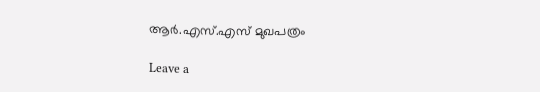ആര്‍.എസ്.എസ് മുഖപത്രം

Leave a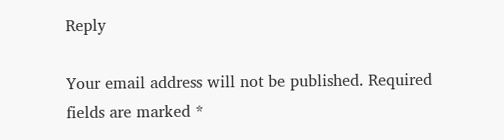Reply

Your email address will not be published. Required fields are marked *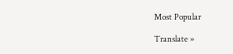Most Popular

Translate »